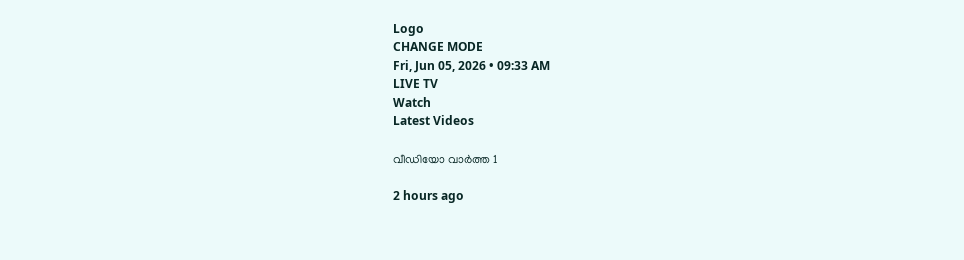Logo
CHANGE MODE
Fri, Jun 05, 2026 • 09:33 AM
LIVE TV
Watch
Latest Videos

വീഡിയോ വാർത്ത 1

2 hours ago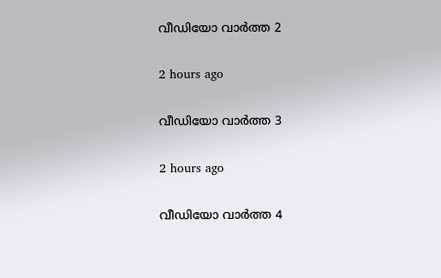വീഡിയോ വാർത്ത 2

2 hours ago

വീഡിയോ വാർത്ത 3

2 hours ago

വീഡിയോ വാർത്ത 4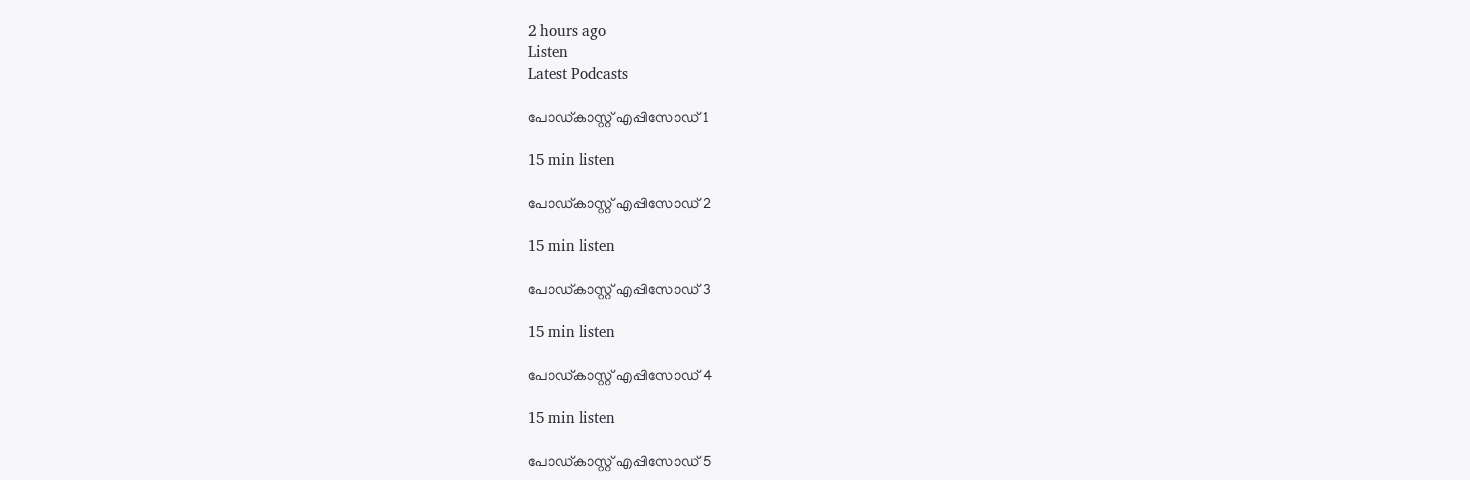2 hours ago
Listen
Latest Podcasts

പോഡ്കാസ്റ്റ് എപ്പിസോഡ് 1

15 min listen

പോഡ്കാസ്റ്റ് എപ്പിസോഡ് 2

15 min listen

പോഡ്കാസ്റ്റ് എപ്പിസോഡ് 3

15 min listen

പോഡ്കാസ്റ്റ് എപ്പിസോഡ് 4

15 min listen

പോഡ്കാസ്റ്റ് എപ്പിസോഡ് 5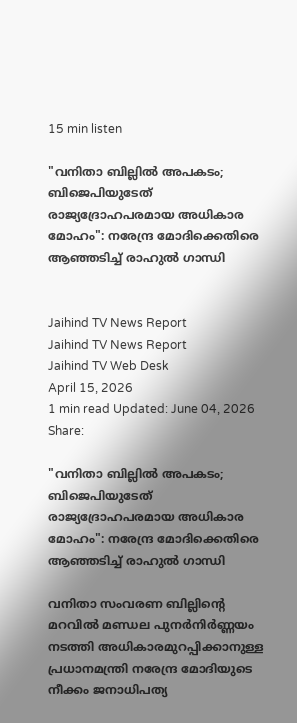15 min listen

"വനിതാ ബില്ലിൽ അപകടം; ബിജെപിയുടേത് രാജ്യദ്രോഹപരമായ അധികാര മോഹം": നരേന്ദ്ര മോദിക്കെതിരെ ആഞ്ഞടിച്ച് രാഹുൽ ഗാന്ധി


Jaihind TV News Report
Jaihind TV News Report
Jaihind TV Web Desk
April 15, 2026
1 min read Updated: June 04, 2026
Share:

"വനിതാ ബില്ലിൽ അപകടം; ബിജെപിയുടേത് രാജ്യദ്രോഹപരമായ അധികാര മോഹം": നരേന്ദ്ര മോദിക്കെതിരെ ആഞ്ഞടിച്ച് രാഹുൽ ഗാന്ധി

വനിതാ സംവരണ ബില്ലിന്റെ മറവിൽ മണ്ഡല പുനർനിർണ്ണയം നടത്തി അധികാരമുറപ്പിക്കാനുള്ള പ്രധാനമന്ത്രി നരേന്ദ്ര മോദിയുടെ നീക്കം ജനാധിപത്യ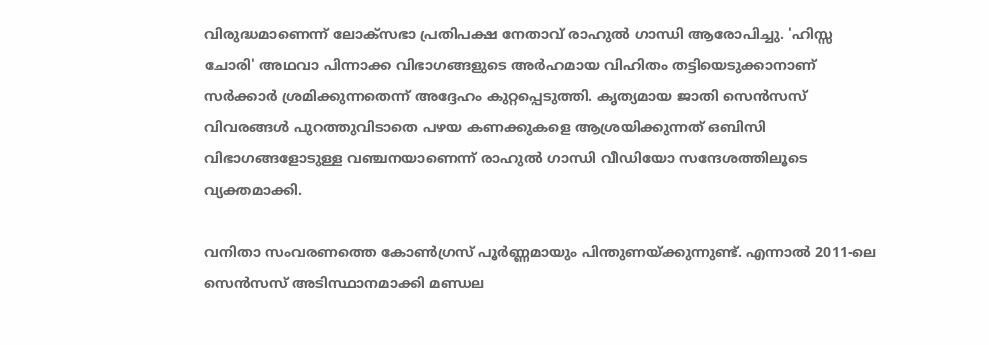വിരുദ്ധമാണെന്ന് ലോക്‌സഭാ പ്രതിപക്ഷ നേതാവ് രാഹുൽ ഗാന്ധി ആരോപിച്ചു. 'ഹിസ്സ ചോരി' അഥവാ പിന്നാക്ക വിഭാഗങ്ങളുടെ അർഹമായ വിഹിതം തട്ടിയെടുക്കാനാണ് സർക്കാർ ശ്രമിക്കുന്നതെന്ന് അദ്ദേഹം കുറ്റപ്പെടുത്തി. കൃത്യമായ ജാതി സെൻസസ് വിവരങ്ങൾ പുറത്തുവിടാതെ പഴയ കണക്കുകളെ ആശ്രയിക്കുന്നത് ഒബിസി വിഭാഗങ്ങളോടുള്ള വഞ്ചനയാണെന്ന് രാഹുൽ ഗാന്ധി വീഡിയോ സന്ദേശത്തിലൂടെ വ്യക്തമാക്കി.

വനിതാ സംവരണത്തെ കോൺഗ്രസ് പൂർണ്ണമായും പിന്തുണയ്ക്കുന്നുണ്ട്. എന്നാൽ 2011-ലെ സെൻസസ് അടിസ്ഥാനമാക്കി മണ്ഡല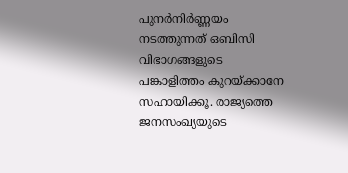പുനർനിർണ്ണയം നടത്തുന്നത് ഒബിസി വിഭാഗങ്ങളുടെ പങ്കാളിത്തം കുറയ്ക്കാനേ സഹായിക്കൂ. രാജ്യത്തെ ജനസംഖ്യയുടെ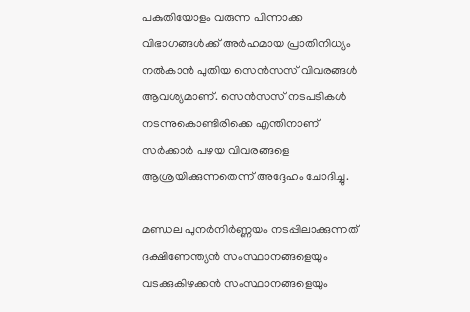പകുതിയോളം വരുന്ന പിന്നാക്ക വിഭാഗങ്ങൾക്ക് അർഹമായ പ്രാതിനിധ്യം നൽകാൻ പുതിയ സെൻസസ് വിവരങ്ങൾ ആവശ്യമാണ്. സെൻസസ് നടപടികൾ നടന്നുകൊണ്ടിരിക്കെ എന്തിനാണ് സർക്കാർ പഴയ വിവരങ്ങളെ ആശ്രയിക്കുന്നതെന്ന് അദ്ദേഹം ചോദിച്ചു.

മണ്ഡല പുനർനിർണ്ണയം നടപ്പിലാക്കുന്നത് ദക്ഷിണേന്ത്യൻ സംസ്ഥാനങ്ങളെയും വടക്കുകിഴക്കൻ സംസ്ഥാനങ്ങളെയും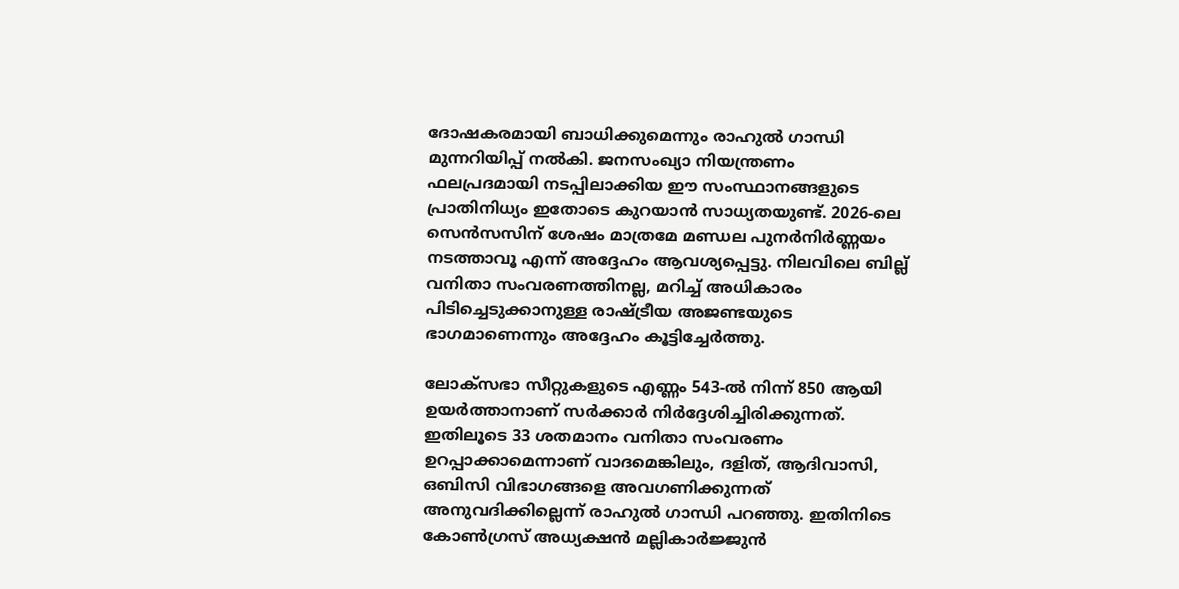ദോഷകരമായി ബാധിക്കുമെന്നും രാഹുൽ ഗാന്ധി മുന്നറിയിപ്പ് നൽകി. ജനസംഖ്യാ നിയന്ത്രണം ഫലപ്രദമായി നടപ്പിലാക്കിയ ഈ സംസ്ഥാനങ്ങളുടെ പ്രാതിനിധ്യം ഇതോടെ കുറയാൻ സാധ്യതയുണ്ട്. 2026-ലെ സെൻസസിന് ശേഷം മാത്രമേ മണ്ഡല പുനർനിർണ്ണയം നടത്താവൂ എന്ന് അദ്ദേഹം ആവശ്യപ്പെട്ടു. നിലവിലെ ബില്ല് വനിതാ സംവരണത്തിനല്ല, മറിച്ച് അധികാരം പിടിച്ചെടുക്കാനുള്ള രാഷ്ട്രീയ അജണ്ടയുടെ ഭാഗമാണെന്നും അദ്ദേഹം കൂട്ടിച്ചേർത്തു.

ലോക്‌സഭാ സീറ്റുകളുടെ എണ്ണം 543-ൽ നിന്ന് 850 ആയി ഉയർത്താനാണ് സർക്കാർ നിർദ്ദേശിച്ചിരിക്കുന്നത്. ഇതിലൂടെ 33 ശതമാനം വനിതാ സംവരണം ഉറപ്പാക്കാമെന്നാണ് വാദമെങ്കിലും, ദളിത്, ആദിവാസി, ഒബിസി വിഭാഗങ്ങളെ അവഗണിക്കുന്നത് അനുവദിക്കില്ലെന്ന് രാഹുൽ ഗാന്ധി പറഞ്ഞു. ഇതിനിടെ കോൺഗ്രസ് അധ്യക്ഷൻ മല്ലികാർജ്ജുൻ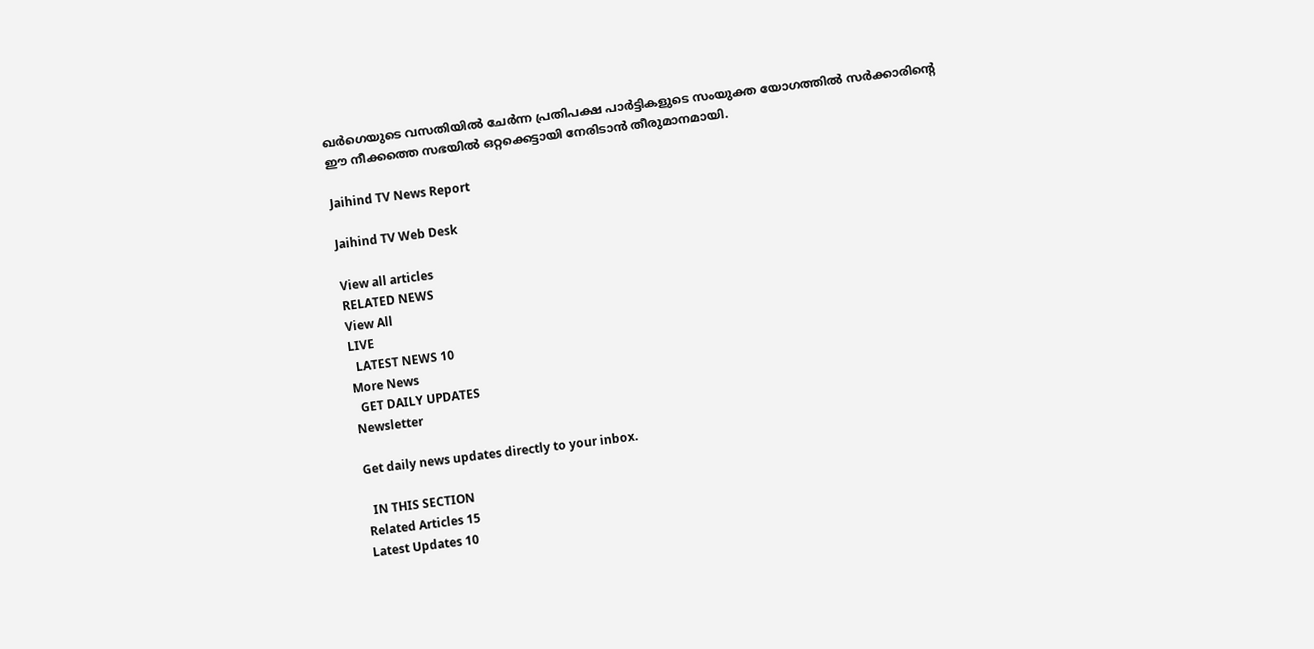ഖർഗെയുടെ വസതിയിൽ ചേർന്ന പ്രതിപക്ഷ പാർട്ടികളുടെ സംയുക്ത യോഗത്തിൽ സർക്കാരിന്റെ ഈ നീക്കത്തെ സഭയിൽ ഒറ്റക്കെട്ടായി നേരിടാൻ തീരുമാനമായി.

Jaihind TV News Report

Jaihind TV Web Desk

View all articles
RELATED NEWS
View All
LIVE
  LATEST NEWS 10
More News
  GET DAILY UPDATES
Newsletter

Get daily news updates directly to your inbox.

  IN THIS SECTION
Related Articles 15
Latest Updates 10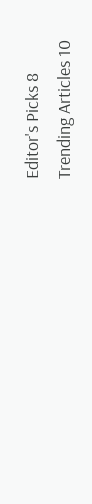Editor's Picks 8
Trending Articles 10